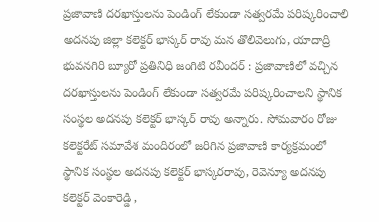ప్రజావాణి దరఖాస్తులను పెండింగ్ లేకుండా సత్వరమే పరిష్కరించాలి
అదనపు జిల్లా కలెక్టర్ భాస్కర్ రావు మన తొలివెలుగు, యాదాద్రి భువనగిరి బ్యూరో ప్రతినిధి జంగిటి రవీందర్ : ప్రజావాణిలో వచ్చిన దరఖాస్తులను పెండింగ్ లేకుండా సత్వరమే పరిష్కరించాలని స్థానిక సంస్థల అదనపు కలెక్టర్ భాస్కర్ రావు అన్నారు. సోమవారం రోజు కలెక్టరేట్ సమావేశ మందిరంలో జరిగిన ప్రజావాణి కార్యక్రమంలో స్థానిక సంస్థల అదనపు కలెక్టర్ భాస్కరరావు, రెవెన్యూ అదనపు కలెక్టర్ వెంకారెడ్డి ,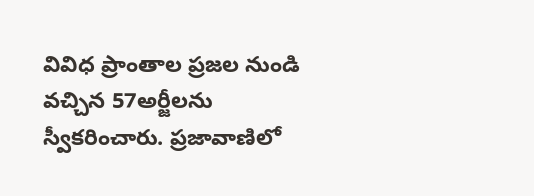వివిధ ప్రాంతాల ప్రజల నుండి వచ్చిన 57అర్జీలను స్వీకరించారు. ప్రజావాణిలో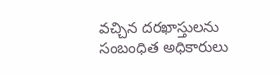వచ్చిన దరఖాస్తులను సంబంధిత అధికారులు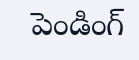పెండింగ్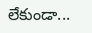లేకుండా...